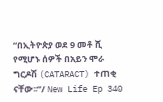“በኢትዮጵያ ወደ 9 መቶ ሺ የሚሆኑ ሰዎች በአይን ሞራ ግርዶሽ (CATARACT) ተጠቂ ናቸው፡፡”/ New Life Ep 340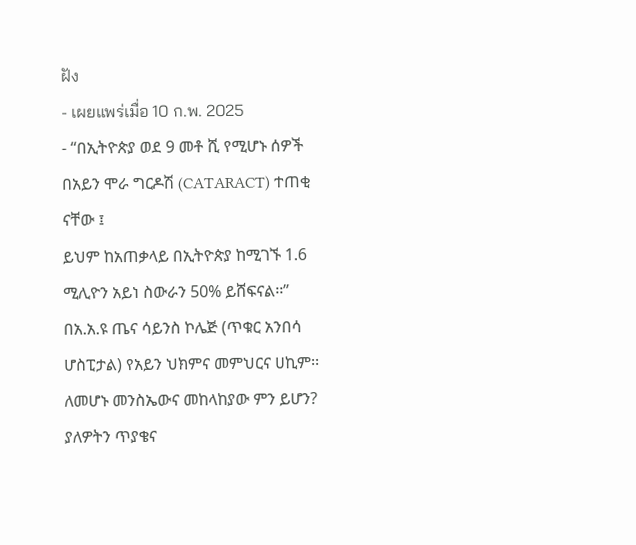ฝัง
- เผยแพร่เมื่อ 10 ก.พ. 2025
- “በኢትዮጵያ ወደ 9 መቶ ሺ የሚሆኑ ሰዎች በአይን ሞራ ግርዶሽ (CATARACT) ተጠቂ ናቸው ፤
ይህም ከአጠቃላይ በኢትዮጵያ ከሚገኙ 1.6 ሚሊዮን አይነ ስውራን 50% ይሸፍናል፡፡” በአ.አ.ዩ ጤና ሳይንስ ኮሌጅ (ጥቁር አንበሳ ሆስፒታል) የአይን ህክምና መምህርና ሀኪም፡፡ ለመሆኑ መንስኤውና መከላከያው ምን ይሆን?
ያለዎትን ጥያቄና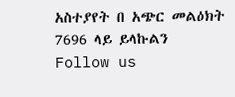አስተያየት በ አጭር መልዕክት 7696 ላይ ይላኩልን
Follow us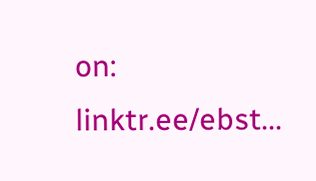on: linktr.ee/ebst...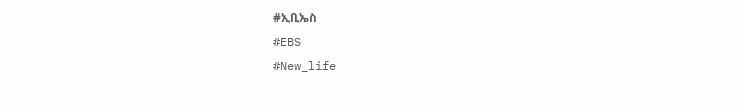#ኢቢኤስ
#EBS
#New_life